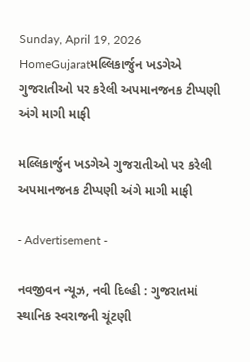Sunday, April 19, 2026
HomeGujaratમલ્લિકાર્જુન ખડગેએ ગુજરાતીઓ પર કરેલી અપમાનજનક ટીપ્પણી અંગે માગી માફી

મલ્લિકાર્જુન ખડગેએ ગુજરાતીઓ પર કરેલી અપમાનજનક ટીપ્પણી અંગે માગી માફી

- Advertisement -

નવજીવન ન્યૂઝ, નવી દિલ્હી : ગુજરાતમાં સ્થાનિક સ્વરાજની ચૂંટણી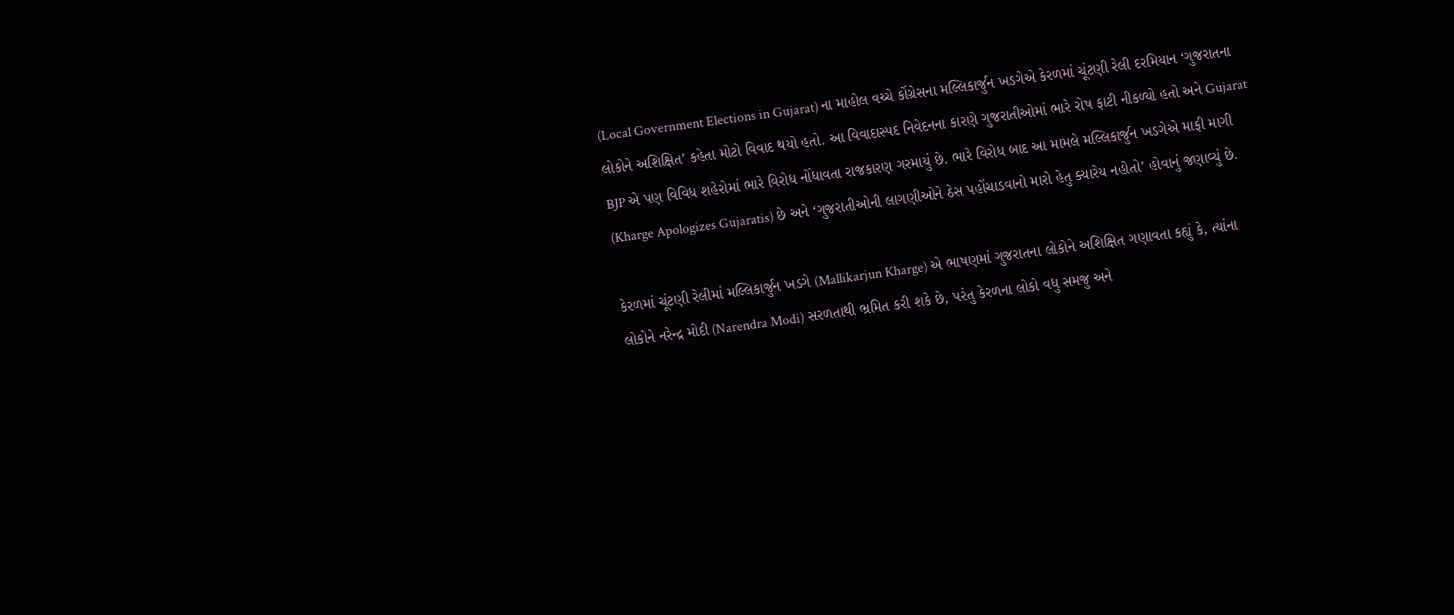(Local Government Elections in Gujarat) ના માહોલ વચ્ચે કોંગ્રેસના મલ્લિકાર્જુન ખડગેએ કેરળમાં ચૂંટણી રેલી દરમિયાન ‘ગુજરાતના લોકોને અશિક્ષિત’ કહેતા મોટો વિવાદ થયો હતો. આ વિવાદાસ્પદ નિવેદનના કારણે ગુજરાતીઓમાં ભારે રોષ ફાટી નીકળ્યો હતો અને Gujarat BJP એ પણ વિવિધ શહેરોમાં ભારે વિરોધ નોંધાવતા રાજકારણ ગરમાયું છે. ભારે વિરોધ બાદ આ મામલે મલ્લિકાર્જુન ખડગેએ માફી માગી (Kharge Apologizes Gujaratis) છે અને ‘ગુજરાતીઓની લાગણીઓને ઠેસ પહોંચાડવાનો મારો હેતુ ક્યારેય નહોતો’ હોવાનું જણાવ્યું છે.

કેરળમાં ચૂંટણી રેલીમાં મલ્લિકાર્જુન ખડગે (Mallikarjun Kharge) એ ભાષણમાં ગુજરાતના લોકોને અશિક્ષિત ગણાવતા કહ્યું કે, ત્યાંના લોકોને નરેન્દ્ર મોદી (Narendra Modi) સરળતાથી ભ્રમિત કરી શકે છે, પરંતુ કેરળના લોકો વધુ સમજુ અને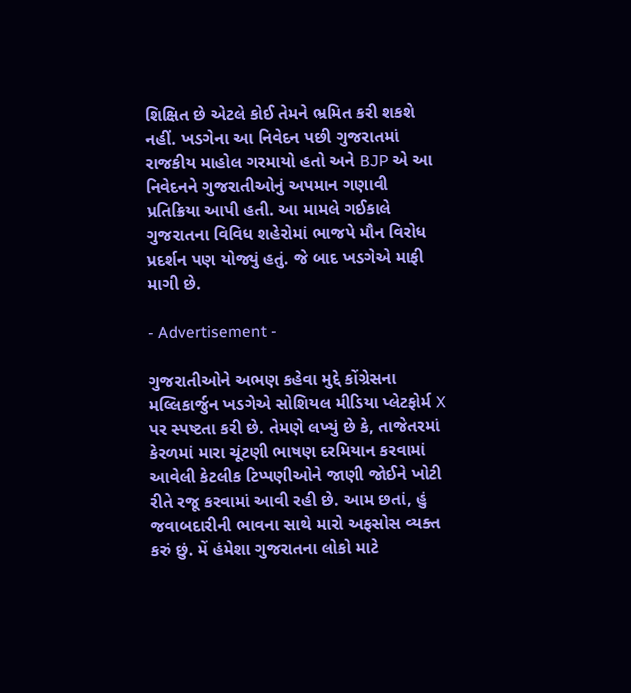શિક્ષિત છે એટલે કોઈ તેમને ભ્રમિત કરી શકશે નહીં. ખડગેના આ નિવેદન પછી ગુજરાતમાં રાજકીય માહોલ ગરમાયો હતો અને BJP એ આ નિવેદનને ગુજરાતીઓનું અપમાન ગણાવી પ્રતિક્રિયા આપી હતી. આ મામલે ગઈકાલે ગુજરાતના વિવિધ શહેરોમાં ભાજપે મૌન વિરોધ પ્રદર્શન પણ યોજ્યું હતું. જે બાદ ખડગેએ માફી માગી છે.

- Advertisement -

ગુજરાતીઓને અભણ કહેવા મુદ્દે કોંગ્રેસના મલ્લિકાર્જુન ખડગેએ સોશિયલ મીડિયા પ્લેટફોર્મ X પર સ્પષ્ટતા કરી છે. તેમણે લખ્યું છે કે, તાજેતરમાં કેરળમાં મારા ચૂંટણી ભાષણ દરમિયાન કરવામાં આવેલી કેટલીક ટિપ્પણીઓને જાણી જોઈને ખોટી રીતે રજૂ કરવામાં આવી રહી છે. આમ છતાં, હું જવાબદારીની ભાવના સાથે મારો અફસોસ વ્યક્ત કરું છું. મેં હંમેશા ગુજરાતના લોકો માટે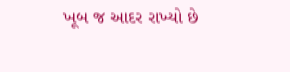ખૂબ જ આદર રાખ્યો છે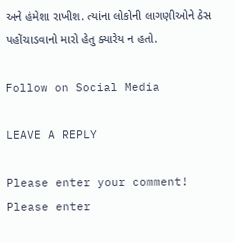અને હંમેશા રાખીશ. ત્યાંના લોકોની લાગણીઓને ઠેસ પહોંચાડવાનો મારો હેતુ ક્યારેય ન હતો.

Follow on Social Media

LEAVE A REPLY

Please enter your comment!
Please enter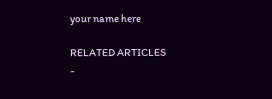your name here

RELATED ARTICLES
-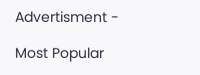Advertisment -

Most Popular